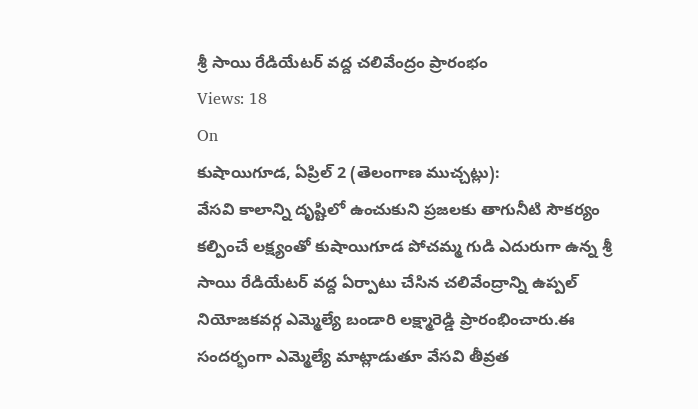శ్రీ సాయి రేడియేటర్ వద్ద చలివేంద్రం ప్రారంభం
Views: 18
On
కుషాయిగూడ, ఏప్రిల్ 2 (తెలంగాణ ముచ్చట్లు):
వేసవి కాలాన్ని దృష్టిలో ఉంచుకుని ప్రజలకు తాగునీటి సౌకర్యం కల్పించే లక్ష్యంతో కుషాయిగూడ పోచమ్మ గుడి ఎదురుగా ఉన్న శ్రీ సాయి రేడియేటర్ వద్ద ఏర్పాటు చేసిన చలివేంద్రాన్ని ఉప్పల్ నియోజకవర్గ ఎమ్మెల్యే బండారి లక్ష్మారెడ్డి ప్రారంభించారు.ఈ సందర్భంగా ఎమ్మెల్యే మాట్లాడుతూ వేసవి తీవ్రత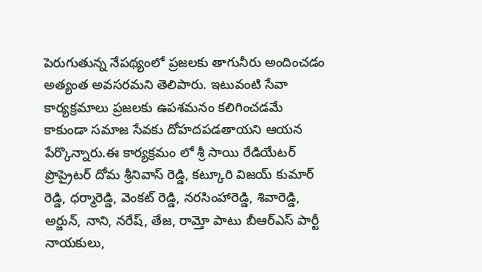పెరుగుతున్న నేపథ్యంలో ప్రజలకు తాగునీరు అందించడం అత్యంత అవసరమని తెలిపారు. ఇటువంటి సేవా కార్యక్రమాలు ప్రజలకు ఉపశమనం కలిగించడమే కాకుండా సమాజ సేవకు దోహదపడతాయని ఆయన పేర్కొన్నారు.ఈ కార్యక్రమం లో శ్రీ సాయి రేడియేటర్ ప్రొప్రైటర్ దోమ శ్రీనివాస్ రెడ్డి, కట్కూరి విజయ్ కుమార్ రెడ్డి, ధర్మారెడ్డి, వెంకట్ రెడ్డి, నరసింహారెడ్డి, శివారెడ్డి, అర్జున్, నాని, నరేష్, తేజ, రామ్తో పాటు బీఆర్ఎస్ పార్టీ నాయకులు,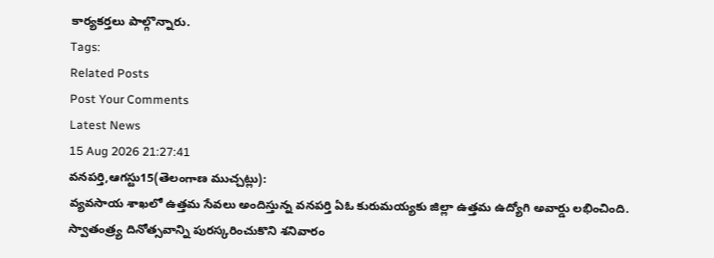కార్యకర్తలు పాల్గొన్నారు.
Tags:
Related Posts
Post Your Comments
Latest News
15 Aug 2026 21:27:41
వనపర్తి,ఆగస్టు15(తెలంగాణ ముచ్చట్లు):
వ్యవసాయ శాఖలో ఉత్తమ సేవలు అందిస్తున్న వనపర్తి ఏఓ కురుమయ్యకు జిల్లా ఉత్తమ ఉద్యోగి అవార్డు లభించింది. స్వాతంత్ర్య దినోత్సవాన్ని పురస్కరించుకొని శనివారం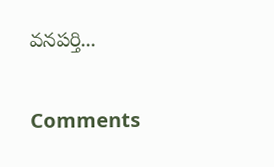వనపర్తి...


Comments